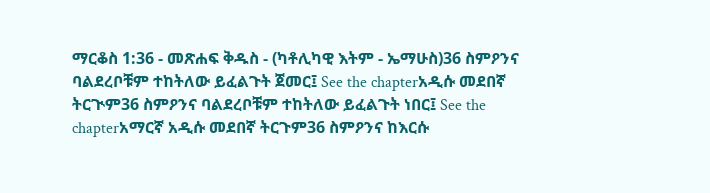ማርቆስ 1:36 - መጽሐፍ ቅዱስ - (ካቶሊካዊ እትም - ኤማሁስ)36 ስምዖንና ባልደረቦቹም ተከትለው ይፈልጉት ጀመር፤ See the chapterአዲሱ መደበኛ ትርጒም36 ስምዖንና ባልደረቦቹም ተከትለው ይፈልጉት ነበር፤ See the chapterአማርኛ አዲሱ መደበኛ ትርጉም36 ስምዖንና ከእርሱ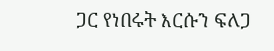ጋር የነበሩት እርሱን ፍለጋ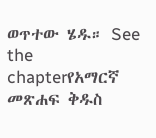ወጥተው ሄዱ። See the chapterየአማርኛ መጽሐፍ ቅዱስ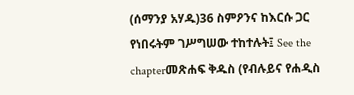(ሰማንያ አሃዱ)36 ስምዖንና ከእርሱ ጋር የነበሩትም ገሥግሠው ተከተሉት፤ See the chapterመጽሐፍ ቅዱስ (የብሉይና የሐዲስ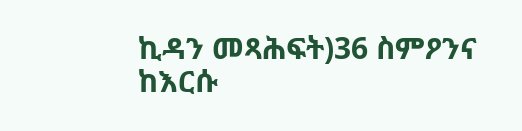ኪዳን መጻሕፍት)36 ስምዖንና ከእርሱ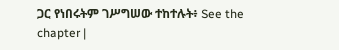ጋር የነበሩትም ገሥግሠው ተከተሉት፥ See the chapter |